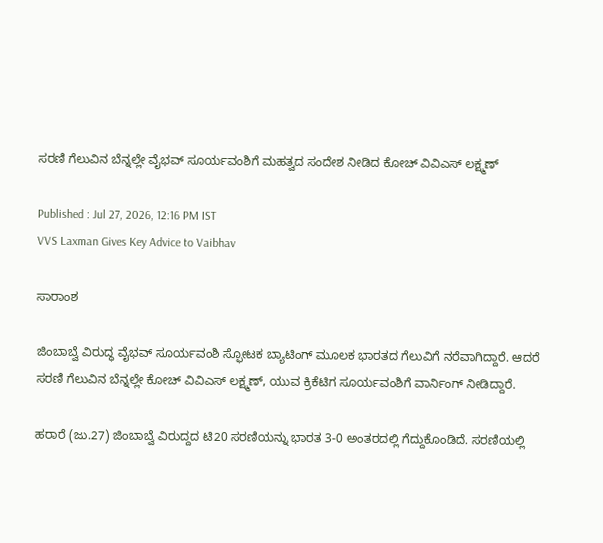ಸರಣಿ ಗೆಲುವಿನ ಬೆನ್ನಲ್ಲೇ ವೈಭವ್ ಸೂರ್ಯವಂಶಿಗೆ ಮಹತ್ವದ ಸಂದೇಶ ನೀಡಿದ ಕೋಚ್ ವಿವಿಎಸ್ ಲಕ್ಷ್ಮಣ್

Published : Jul 27, 2026, 12:16 PM IST
VVS Laxman Gives Key Advice to Vaibhav

ಸಾರಾಂಶ

ಜಿಂಬಾಬ್ವೆ ವಿರುದ್ಧ ವೈಭವ್ ಸೂರ್ಯವಂಶಿ ಸ್ಫೋಟಕ ಬ್ಯಾಟಿಂಗ್ ಮೂಲಕ ಭಾರತದ ಗೆಲುವಿಗೆ ನರೆವಾಗಿದ್ದಾರೆ. ಆದರೆ ಸರಣಿ ಗೆಲುವಿನ ಬೆನ್ನಲ್ಲೇ ಕೋಚ್ ವಿವಿಎಸ್ ಲಕ್ಷ್ಮಣ್, ಯುವ ಕ್ರಿಕೆಟಿಗ ಸೂರ್ಯವಂಶಿಗೆ ವಾರ್ನಿಂಗ್ ನೀಡಿದ್ದಾರೆ.

ಹರಾರೆ (ಜು.27) ಜಿಂಬಾಬ್ವೆ ವಿರುದ್ದದ ಟಿ20 ಸರಣಿಯನ್ನು ಭಾರತ 3-0 ಅಂತರದಲ್ಲಿ ಗೆದ್ದುಕೊಂಡಿದೆ. ಸರಣಿಯಲ್ಲಿ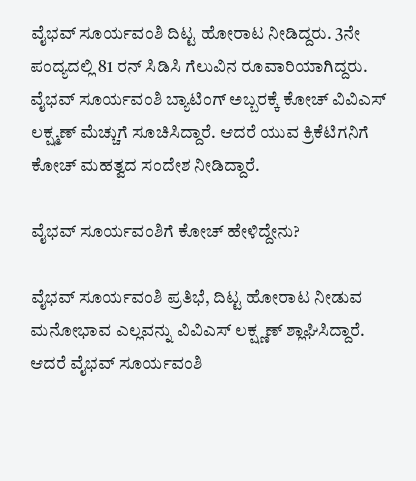ವೈಭವ್ ಸೂರ್ಯವಂಶಿ ದಿಟ್ಟ ಹೋರಾಟ ನೀಡಿದ್ದರು. 3ನೇ ಪಂದ್ಯದಲ್ಲಿ 81 ರನ್ ಸಿಡಿಸಿ ಗೆಲುವಿನ ರೂವಾರಿಯಾಗಿದ್ದರು. ವೈಭವ್ ಸೂರ್ಯವಂಶಿ ಬ್ಯಾಟಿಂಗ್ ಅಬ್ಬರಕ್ಕೆ ಕೋಚ್ ವಿವಿಎಸ್ ಲಕ್ಷ್ಮಣ್ ಮೆಚ್ಚುಗೆ ಸೂಚಿಸಿದ್ದಾರೆ. ಆದರೆ ಯುವ ಕ್ರಿಕೆಟಿಗನಿಗೆ ಕೋಚ್ ಮಹತ್ವದ ಸಂದೇಶ ನೀಡಿದ್ದಾರೆ.

ವೈಭವ್ ಸೂರ್ಯವಂಶಿಗೆ ಕೋಚ್ ಹೇಳಿದ್ದೇನು?

ವೈಭವ್ ಸೂರ್ಯವಂಶಿ ಪ್ರತಿಭೆ, ದಿಟ್ಟ ಹೋರಾಟ ನೀಡುವ ಮನೋಭಾವ ಎಲ್ಲವನ್ನು ವಿವಿಎಸ್ ಲಕ್ಷ್ಣಣ್ ಶ್ಲಾಘಿಸಿದ್ದಾರೆ. ಆದರೆ ವೈಭವ್ ಸೂರ್ಯವಂಶಿ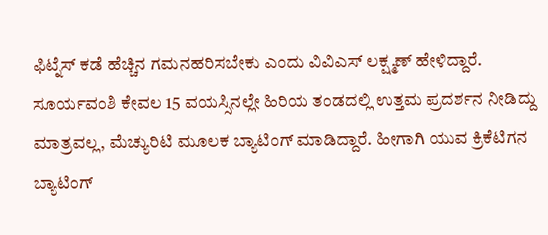ಫಿಟ್ನೆಸ್ ಕಡೆ ಹೆಚ್ಚಿನ ಗಮನಹರಿಸಬೇಕು ಎಂದು ವಿವಿಎಸ್ ಲಕ್ಷ್ಮಣ್ ಹೇಳಿದ್ದಾರೆ. ಸೂರ್ಯವಂಶಿ ಕೇವಲ 15 ವಯಸ್ಸಿನಲ್ಲೇ ಹಿರಿಯ ತಂಡದಲ್ಲಿ ಉತ್ತಮ ಪ್ರದರ್ಶನ ನೀಡಿದ್ದು ಮಾತ್ರವಲ್ಲ, ಮೆಚ್ಯುರಿಟಿ ಮೂಲಕ ಬ್ಯಾಟಿಂಗ್ ಮಾಡಿದ್ದಾರೆ. ಹೀಗಾಗಿ ಯುವ ಕ್ರಿಕೆಟಿಗನ ಬ್ಯಾಟಿಂಗ್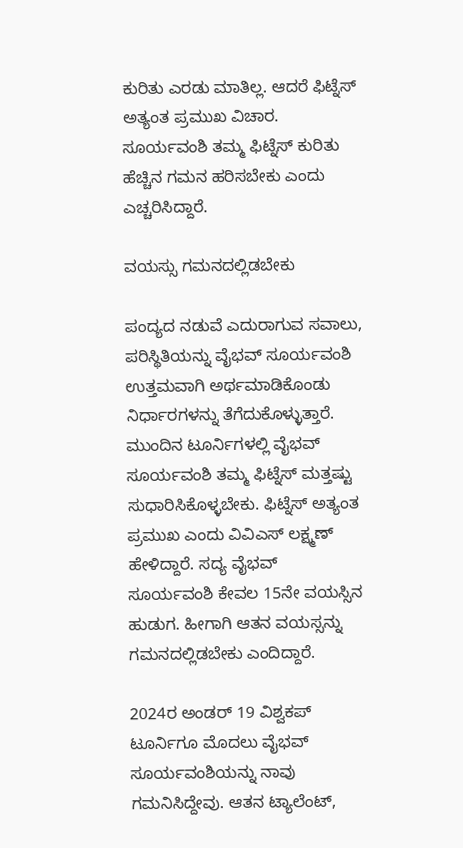ಕುರಿತು ಎರಡು ಮಾತಿಲ್ಲ. ಆದರೆ ಫಿಟ್ನೆಸ್ ಅತ್ಯಂತ ಪ್ರಮುಖ ವಿಚಾರ. ಸೂರ್ಯವಂಶಿ ತಮ್ಮ ಫಿಟ್ನೆಸ್ ಕುರಿತು ಹೆಚ್ಚಿನ ಗಮನ ಹರಿಸಬೇಕು ಎಂದು ಎಚ್ಚರಿಸಿದ್ದಾರೆ.

ವಯಸ್ಸು ಗಮನದಲ್ಲಿಡಬೇಕು

ಪಂದ್ಯದ ನಡುವೆ ಎದುರಾಗುವ ಸವಾಲು, ಪರಿಸ್ಥಿತಿಯನ್ನು ವೈಭವ್ ಸೂರ್ಯವಂಶಿ ಉತ್ತಮವಾಗಿ ಅರ್ಥಮಾಡಿಕೊಂಡು ನಿರ್ಧಾರಗಳನ್ನು ತೆಗೆದುಕೊಳ್ಳುತ್ತಾರೆ. ಮುಂದಿನ ಟೂರ್ನಿಗಳಲ್ಲಿ ವೈಭವ್ ಸೂರ್ಯವಂಶಿ ತಮ್ಮ ಫಿಟ್ನೆಸ್ ಮತ್ತಷ್ಟು ಸುಧಾರಿಸಿಕೊಳ್ಳಬೇಕು. ಫಿಟ್ನೆಸ್ ಅತ್ಯಂತ ಪ್ರಮುಖ ಎಂದು ವಿವಿಎಸ್ ಲಕ್ಷ್ಮಣ್ ಹೇಳಿದ್ದಾರೆ. ಸದ್ಯ ವೈಭವ್ ಸೂರ್ಯವಂಶಿ ಕೇವಲ 15ನೇ ವಯಸ್ಸಿನ ಹುಡುಗ. ಹೀಗಾಗಿ ಆತನ ವಯಸ್ಸನ್ನು ಗಮನದಲ್ಲಿಡಬೇಕು ಎಂದಿದ್ದಾರೆ.

2024ರ ಅಂಡರ್ 19 ವಿಶ್ವಕಪ್ ಟೂರ್ನಿಗೂ ಮೊದಲು ವೈಭವ್ ಸೂರ್ಯವಂಶಿಯನ್ನು ನಾವು ಗಮನಿಸಿದ್ದೇವು. ಆತನ ಟ್ಯಾಲೆಂಟ್,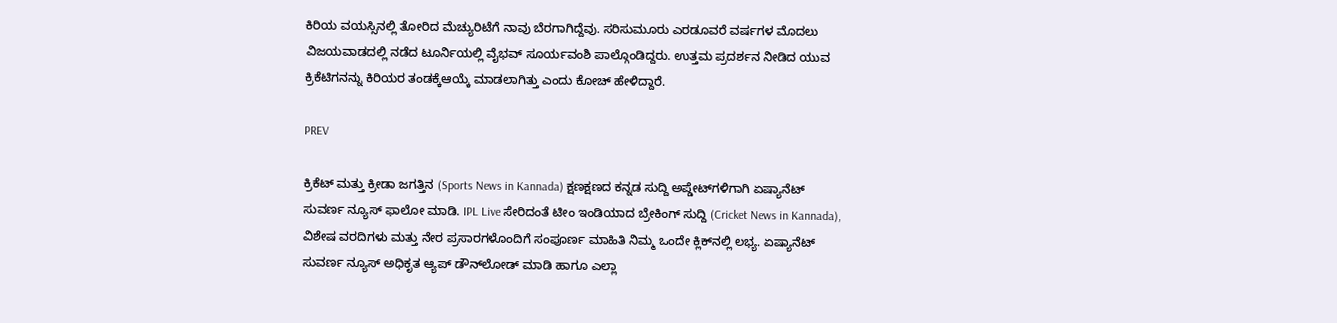ಕಿರಿಯ ವಯಸ್ಸಿನಲ್ಲಿ ತೋರಿದ ಮೆಚ್ಯುರಿಟೆಗೆ ನಾವು ಬೆರಗಾಗಿದ್ದೆವು. ಸರಿಸುಮೂರು ಎರಡೂವರೆ ವರ್ಷಗಳ ಮೊದಲು ವಿಜಯವಾಡದಲ್ಲಿ ನಡೆದ ಟೂರ್ನಿಯಲ್ಲಿ ವೈಭವ್ ಸೂರ್ಯವಂಶಿ ಪಾಲ್ಗೊಂಡಿದ್ದರು. ಉತ್ತಮ ಪ್ರದರ್ಶನ ನೀಡಿದ ಯುವ ಕ್ರಿಕೆಟಿಗನನ್ನು ಕಿರಿಯರ ತಂಡಕ್ಕೆಆಯ್ಕೆ ಮಾಡಲಾಗಿತ್ತು ಎಂದು ಕೋಚ್ ಹೇಳಿದ್ದಾರೆ.

PREV

ಕ್ರಿಕೆಟ್ ಮತ್ತು ಕ್ರೀಡಾ ಜಗತ್ತಿನ (Sports News in Kannada) ಕ್ಷಣಕ್ಷಣದ ಕನ್ನಡ ಸುದ್ದಿ ಅಪ್ಡೇಟ್‌ಗಳಿಗಾಗಿ ಏಷ್ಯಾನೆಟ್ ಸುವರ್ಣ ನ್ಯೂಸ್‌ ಫಾಲೋ ಮಾಡಿ. IPL Live ಸೇರಿದಂತೆ ಟೀಂ ಇಂಡಿಯಾದ ಬ್ರೇಕಿಂಗ್ ಸುದ್ದಿ (Cricket News in Kannada), ವಿಶೇಷ ವರದಿಗಳು ಮತ್ತು ನೇರ ಪ್ರಸಾರಗಳೊಂದಿಗೆ ಸಂಪೂರ್ಣ ಮಾಹಿತಿ ನಿಮ್ಮ ಒಂದೇ ಕ್ಲಿಕ್‌ನಲ್ಲಿ ಲಭ್ಯ. ಏಷ್ಯಾನೆಟ್ ಸುವರ್ಣ ನ್ಯೂಸ್ ಅಧಿಕೃತ ಆ್ಯಪ್ ಡೌನ್‌ಲೋಡ್ ಮಾಡಿ ಹಾಗೂ ಎಲ್ಲಾ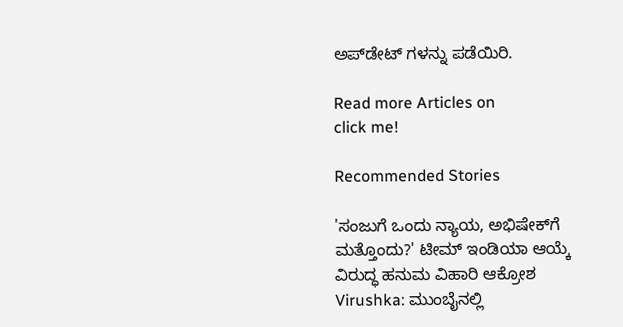ಅಪ್‌ಡೇಟ್ ಗಳನ್ನು ಪಡೆಯಿರಿ.

Read more Articles on
click me!

Recommended Stories

'ಸಂಜುಗೆ ಒಂದು ನ್ಯಾಯ, ಅಭಿಷೇಕ್‌ಗೆ ಮತ್ತೊಂದು?' ಟೀಮ್ ಇಂಡಿಯಾ ಆಯ್ಕೆ ವಿರುದ್ಧ ಹನುಮ ವಿಹಾರಿ ಆಕ್ರೋಶ
Virushka: ಮುಂಬೈನಲ್ಲಿ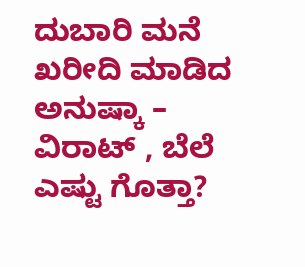ದುಬಾರಿ ಮನೆ ಖರೀದಿ ಮಾಡಿದ ಅನುಷ್ಕಾ – ವಿರಾಟ್ , ಬೆಲೆ ಎಷ್ಟು ಗೊತ್ತಾ?